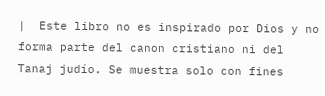|  Este libro no es inspirado por Dios y no forma parte del canon cristiano ni del Tanaj judío. Se muestra solo con fines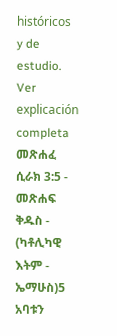históricos y de estudio.  Ver explicación completa  መጽሐፈ ሲራክ 3:5 - መጽሐፍ ቅዱስ - (ካቶሊካዊ እትም - ኤማሁስ)5 አባቱን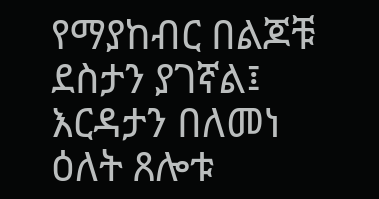የማያከብር በልጆቹ ደስታን ያገኛል፤ እርዳታን በለመነ ዕለት ጸሎቱ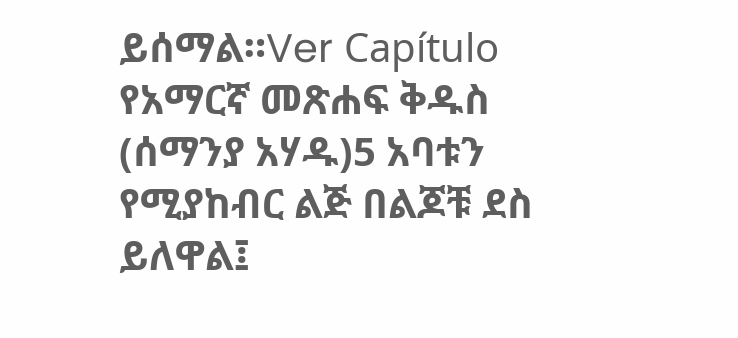ይሰማል።Ver Capítulo የአማርኛ መጽሐፍ ቅዱስ (ሰማንያ አሃዱ)5 አባቱን የሚያከብር ልጅ በልጆቹ ደስ ይለዋል፤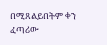በሚጸልይበትም ቀን ፈጣሪው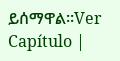ይሰማዋል።Ver Capítulo |